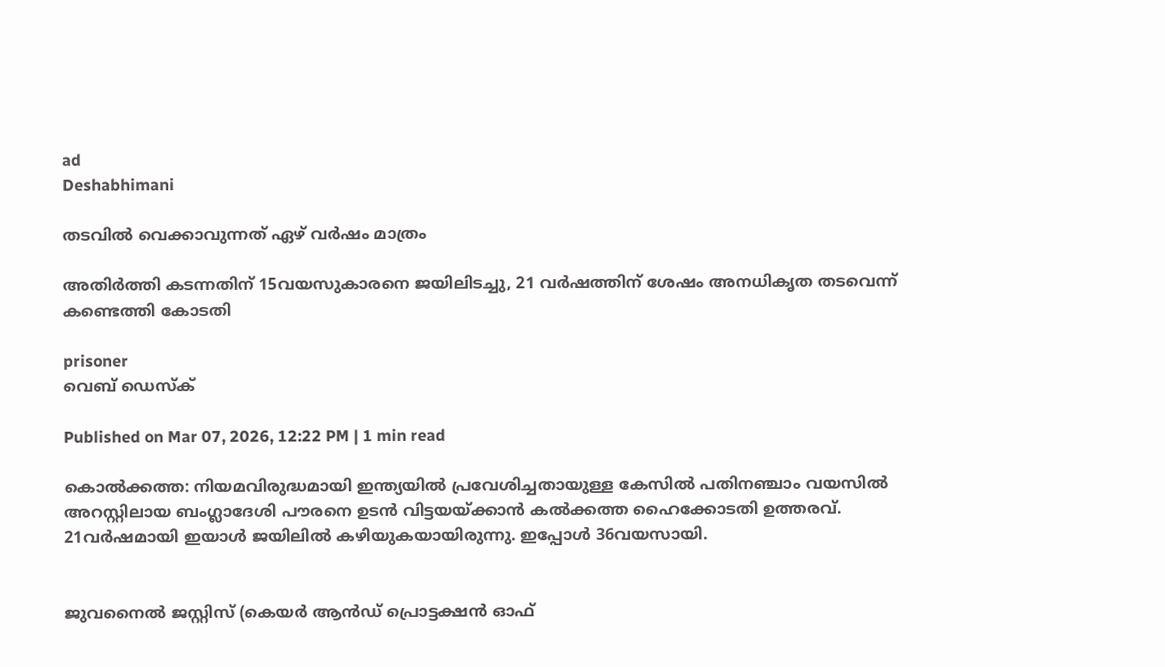ad
Deshabhimani

തടവിൽ വെക്കാവുന്നത് ഏഴ് വര്‍ഷം മാത്രം

അതിര്‍ത്തി കടന്നതിന് 15വയസുകാരനെ ജയിലിടച്ചു, 21 വര്‍ഷത്തിന് ശേഷം അനധികൃത തടവെന്ന് കണ്ടെത്തി കോടതി

prisoner
വെബ് ഡെസ്ക്

Published on Mar 07, 2026, 12:22 PM | 1 min read

കൊൽക്കത്ത: നിയമവിരുദ്ധമായി ഇന്ത്യയിൽ പ്രവേശിച്ചതായുള്ള കേസിൽ പതിനഞ്ചാം വയസിൽ അറസ്റ്റിലായ ബംഗ്ലാദേശി പൗരനെ ഉടൻ വിട്ടയയ്ക്കാൻ കൽക്കത്ത ഹൈക്കോടതി ഉത്തരവ്. 21വർഷമായി ഇയാൾ ജയിലിൽ കഴിയുകയായിരുന്നു. ഇപ്പോൾ 36വയസായി.


ജുവനൈൽ ജസ്റ്റിസ് (കെയർ ആൻഡ് പ്രൊട്ടക്ഷൻ ഓഫ്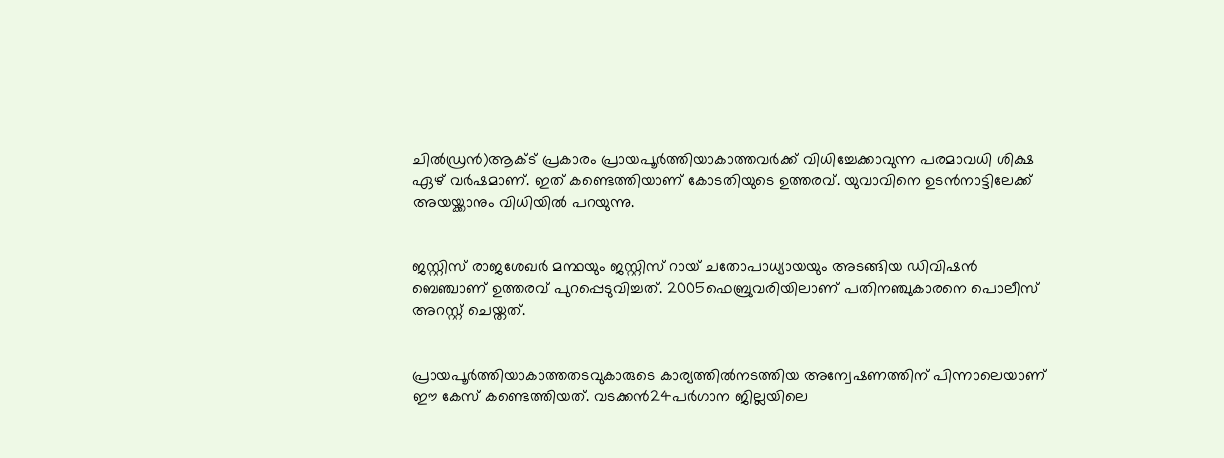ചിൽഡ്രൻ)ആക്ട് പ്രകാരം പ്രായപൂർത്തിയാകാത്തവർക്ക് വിധിച്ചേക്കാവുന്ന പരമാവധി ശിക്ഷ ഏഴ് വർഷമാണ്. ഇത് കണ്ടെത്തിയാണ് കോടതിയുടെ ഉത്തരവ്. യുവാവിനെ ഉടൻനാട്ടിലേക്ക് അയയ്ക്കാനും വിധിയിൽ പറയുന്നു.


ജസ്റ്റിസ് രാജശേഖർ മന്ഥയും ജസ്റ്റിസ് റായ് ചതോപാധ്യായയും അടങ്ങിയ ഡിവിഷൻ ബെഞ്ചാണ് ഉത്തരവ് പുറപ്പെടുവിച്ചത്. 2005ഫെബ്രുവരിയിലാണ് പതിനഞ്ചുകാരനെ പൊലീസ് അറസ്റ്റ് ചെയ്തത്.


പ്രായപൂർത്തിയാകാത്തതടവുകാരുടെ കാര്യത്തിൽനടത്തിയ അന്വേഷണത്തിന് പിന്നാലെയാണ് ഈ കേസ് കണ്ടെത്തിയത്. വടക്കൻ24പർഗാന ജില്ലയിലെ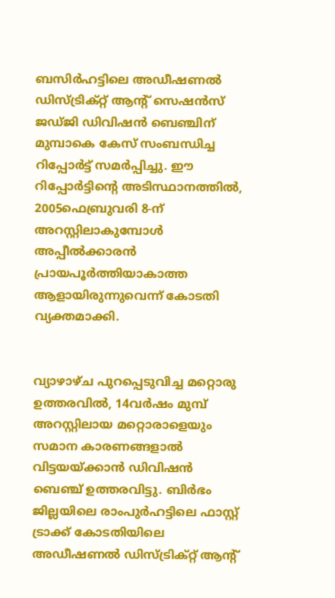ബസിർഹട്ടിലെ അഡീഷണൽ ഡിസ്ട്രിക്റ്റ് ആന്റ് സെഷൻസ് ജഡ്ജി ഡിവിഷൻ ബെഞ്ചിന് മുമ്പാകെ കേസ് സംബന്ധിച്ച റിപ്പോർട്ട് സമർപ്പിച്ചു. ഈ റിപ്പോർട്ടിന്റെ അടിസ്ഥാനത്തിൽ, 2005ഫെബ്രുവരി 8-ന് അറസ്റ്റിലാകുമ്പോൾ അപ്പീൽക്കാരൻ പ്രായപൂർത്തിയാകാത്ത ആളായിരുന്നുവെന്ന് കോടതി വ്യക്തമാക്കി.


വ്യാഴാഴ്ച പുറപ്പെടുവിച്ച മറ്റൊരു ഉത്തരവിൽ, 14വർഷം മുമ്പ് അറസ്റ്റിലായ മറ്റൊരാളെയും സമാന കാരണങ്ങളാൽ വിട്ടയയ്ക്കാൻ ഡിവിഷൻ ബെഞ്ച് ഉത്തരവിട്ടു. ബിർഭം ജില്ലയിലെ രാംപുർഹട്ടിലെ ഫാസ്റ്റ് ട്രാക്ക് കോടതിയിലെ അഡീഷണൽ ഡിസ്ട്രിക്റ്റ് ആന്റ്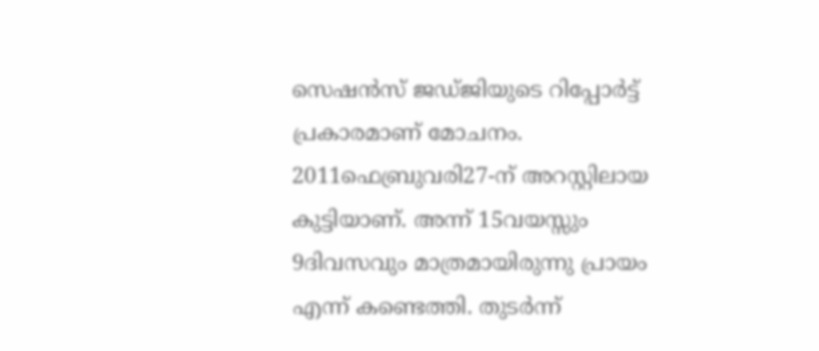സെഷൻസ് ജഡ്ജിയുടെ റിപ്പോർട്ട് പ്രകാരമാണ് മോചനം. 2011ഫെബ്രുവരി27-ന് അറസ്റ്റിലായ കുട്ടിയാണ്. അന്ന് 15വയസ്സും 9ദിവസവും മാത്രമായിരുന്നു പ്രായം എന്ന് കണ്ടെത്തി. തുടർന്ന്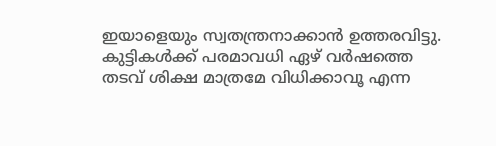ഇയാളെയും സ്വതന്ത്രനാക്കാൻ ഉത്തരവിട്ടു. കുട്ടികൾക്ക് പരമാവധി ഏഴ് വർഷത്തെ തടവ് ശിക്ഷ മാത്രമേ വിധിക്കാവൂ എന്ന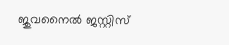ജുവനൈൽ ജസ്റ്റിസ്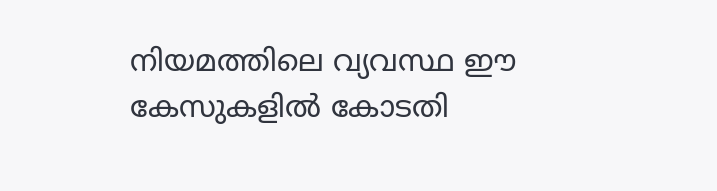നിയമത്തിലെ വ്യവസ്ഥ ഈ കേസുകളിൽ കോടതി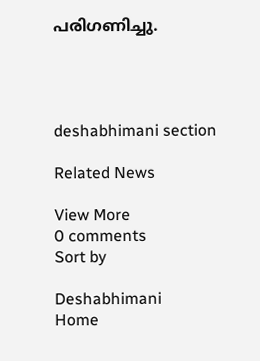പരിഗണിച്ചു.




deshabhimani section

Related News

View More
0 comments
Sort by

Deshabhimani
Home